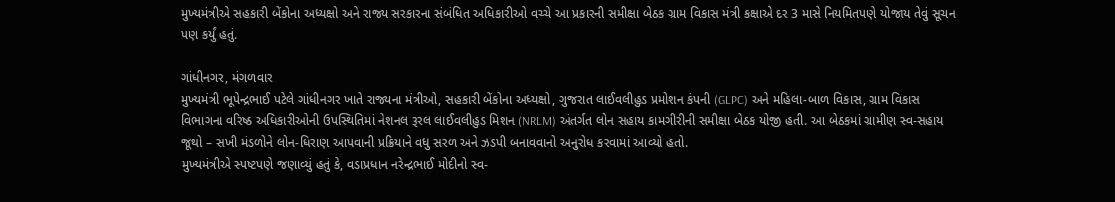મુખ્યમંત્રીએ સહકારી બેંકોના અધ્યક્ષો અને રાજ્ય સરકારના સંબંધિત અધિકારીઓ વચ્ચે આ પ્રકારની સમીક્ષા બેઠક ગ્રામ વિકાસ મંત્રી કક્ષાએ દર 3 માસે નિયમિતપણે યોજાય તેવું સૂચન પણ કર્યું હતું.

ગાંધીનગર, મંગળવાર
મુખ્યમંત્રી ભૂપેન્દ્રભાઈ પટેલે ગાંધીનગર ખાતે રાજ્યના મંત્રીઓ, સહકારી બેંકોના અધ્યક્ષો, ગુજરાત લાઈવલીહુડ પ્રમોશન કંપની (GLPC) અને મહિલા-બાળ વિકાસ, ગ્રામ વિકાસ વિભાગના વરિષ્ઠ અધિકારીઓની ઉપસ્થિતિમાં નેશનલ રૂરલ લાઈવલીહુડ મિશન (NRLM) અંતર્ગત લોન સહાય કામગીરીની સમીક્ષા બેઠક યોજી હતી. આ બેઠકમાં ગ્રામીણ સ્વ-સહાય જૂથો – સખી મંડળોને લોન-ધિરાણ આપવાની પ્રક્રિયાને વધુ સરળ અને ઝડપી બનાવવાનો અનુરોધ કરવામાં આવ્યો હતો.
મુખ્યમંત્રીએ સ્પષ્ટપણે જણાવ્યું હતું કે, વડાપ્રધાન નરેન્દ્રભાઈ મોદીનો સ્વ-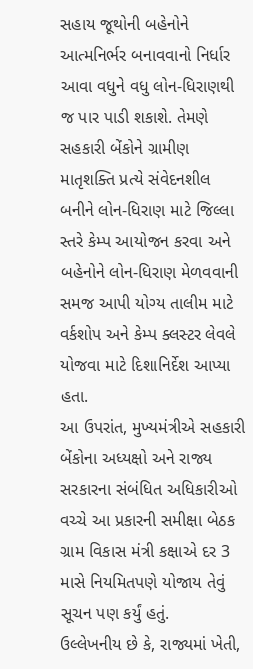સહાય જૂથોની બહેનોને આત્મનિર્ભર બનાવવાનો નિર્ધાર આવા વધુને વધુ લોન-ધિરાણથી જ પાર પાડી શકાશે. તેમણે સહકારી બેંકોને ગ્રામીણ માતૃશક્તિ પ્રત્યે સંવેદનશીલ બનીને લોન-ધિરાણ માટે જિલ્લા સ્તરે કેમ્પ આયોજન કરવા અને બહેનોને લોન-ધિરાણ મેળવવાની સમજ આપી યોગ્ય તાલીમ માટે વર્કશોપ અને કેમ્પ ક્લસ્ટર લેવલે યોજવા માટે દિશાનિર્દેશ આપ્યા હતા.
આ ઉપરાંત, મુખ્યમંત્રીએ સહકારી બેંકોના અધ્યક્ષો અને રાજ્ય સરકારના સંબંધિત અધિકારીઓ વચ્ચે આ પ્રકારની સમીક્ષા બેઠક ગ્રામ વિકાસ મંત્રી કક્ષાએ દર 3 માસે નિયમિતપણે યોજાય તેવું સૂચન પણ કર્યું હતું.
ઉલ્લેખનીય છે કે, રાજ્યમાં ખેતી,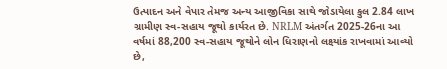ઉત્પાદન અને વેપાર તેમજ અન્ય આજીવિકા સાથે જોડાયેલા કુલ 2.84 લાખ ગ્રામીણ સ્વ-સહાય જૂથો કાર્યરત છે. NRLM અંતર્ગત 2025-26ના આ વર્ષમાં 88,200 સ્વ-સહાય જૂથોને લોન ધિરાણનો લક્ષ્યાંક રાખવામાં આવ્યો છે,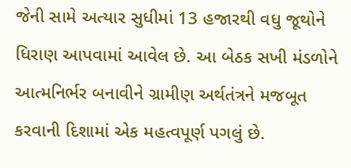જેની સામે અત્યાર સુધીમાં 13 હજારથી વધુ જૂથોને ધિરાણ આપવામાં આવેલ છે. આ બેઠક સખી મંડળોને આત્મનિર્ભર બનાવીને ગ્રામીણ અર્થતંત્રને મજબૂત કરવાની દિશામાં એક મહત્વપૂર્ણ પગલું છે.